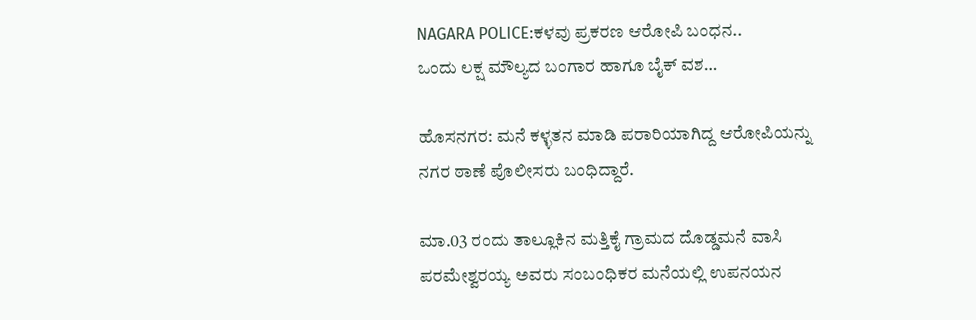NAGARA POLICE:ಕಳವು ಪ್ರಕರಣ ಆರೋಪಿ ಬಂಧನ..
ಒಂದು ಲಕ್ಷ ಮೌಲ್ಯದ ಬಂಗಾರ ಹಾಗೂ ಬೈಕ್ ವಶ…

ಹೊಸನಗರ: ಮನೆ ಕಳ್ಳತನ ಮಾಡಿ ಪರಾರಿಯಾಗಿದ್ದ ಆರೋಪಿಯನ್ನು ನಗರ ಠಾಣೆ ಪೊಲೀಸರು ಬಂಧಿದ್ದಾರೆ.

ಮಾ.03 ರಂದು ತಾಲ್ಲೂಕಿನ ಮತ್ತಿಕೈ ಗ್ರಾಮದ ದೊಡ್ಡಮನೆ ವಾಸಿ ಪರಮೇಶ್ವರಯ್ಯ ಅವರು ಸಂಬಂಧಿಕರ ಮನೆಯಲ್ಲಿ ಉಪನಯನ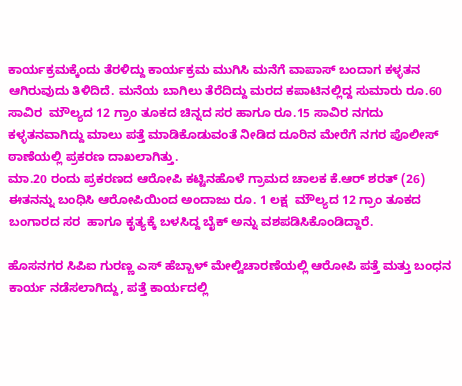ಕಾರ್ಯಕ್ರಮಕ್ಕೆಂದು ತೆರಳಿದ್ದು ಕಾರ್ಯಕ್ರಮ ಮುಗಿಸಿ ಮನೆಗೆ ವಾಪಾಸ್ ಬಂದಾಗ ಕಳ್ಳತನ ಆಗಿರುವುದು ತಿಳಿದಿದೆ. ಮನೆಯ ಬಾಗಿಲು ತೆರೆದಿದ್ದು ಮರದ ಕಪಾಟಿನಲ್ಲಿದ್ದ ಸುಮಾರು ರೂ.60 ಸಾವಿರ  ಮೌಲ್ಯದ 12 ಗ್ರಾಂ ತೂಕದ ಚಿನ್ನದ ಸರ ಹಾಗೂ ರೂ.15 ಸಾವಿರ ನಗದು ಕಳ್ಳತನವಾಗಿದ್ದು ಮಾಲು ಪತ್ತೆ ಮಾಡಿಕೊಡುವಂತೆ ನೀಡಿದ ದೂರಿನ ಮೇರೆಗೆ ನಗರ ಪೊಲೀಸ್ ಠಾಣೆಯಲ್ಲಿ ಪ್ರಕರಣ ದಾಖಲಾಗಿತ್ತು.
ಮಾ.20 ರಂದು ಪ್ರಕರಣದ ಆರೋಪಿ ಕಟ್ಟಿನಹೊಳೆ ಗ್ರಾಮದ ಚಾಲಕ ಕೆ.ಆರ್ ಶರತ್ (26) ಈತನನ್ನು ಬಂಧಿಸಿ ಆರೋಪಿಯಿಂದ ಅಂದಾಜು ರೂ. 1 ಲಕ್ಷ  ಮೌಲ್ಯದ 12 ಗ್ರಾಂ ತೂಕದ ಬಂಗಾರದ ಸರ  ಹಾಗೂ ಕೃತ್ಯಕ್ಕೆ ಬಳಸಿದ್ದ ಬೈಕ್ ಅನ್ನು ವಶಪಡಿಸಿಕೊಂಡಿದ್ದಾರೆ‌.

ಹೊಸನಗರ ಸಿಪಿಐ ಗುರಣ್ಣ ಎಸ್ ಹೆಬ್ಬಾಳ್ ಮೇಲ್ವಿಚಾರಣೆಯಲ್ಲಿ ಆರೋಪಿ ಪತ್ತೆ ಮತ್ತು ಬಂಧನ ಕಾರ್ಯ ನಡೆಸಲಾಗಿದ್ದು, ಪತ್ತೆ ಕಾರ್ಯದಲ್ಲಿ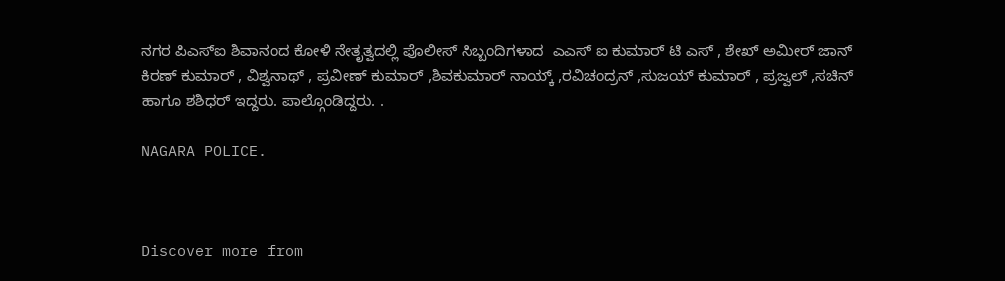ನಗರ ಪಿಎಸ್ಐ ಶಿವಾನಂದ ಕೋಳಿ ನೇತೃತ್ವದಲ್ಲಿ ಪೊಲೀಸ್ ಸಿಬ್ಬಂದಿಗಳಾದ  ಎಎಸ್ ಐ ಕುಮಾರ್ ಟಿ ಎಸ್ , ಶೇಖ್ ಅಮೀರ್ ಜಾನ್ ಕಿರಣ್ ಕುಮಾರ್ , ವಿಶ್ವನಾಥ್ , ಪ್ರವೀಣ್ ಕುಮಾರ್ ,ಶಿವಕುಮಾರ್ ನಾಯ್ಕ್ ,ರವಿಚಂದ್ರನ್ ,ಸುಜಯ್ ಕುಮಾರ್ , ಪ್ರಜ್ವಲ್ ,ಸಚಿನ್ ಹಾಗೂ ಶಶಿಧರ್ ಇದ್ದರು. ಪಾಲ್ಗೊಂಡಿದ್ದರು. .

NAGARA POLICE.



Discover more from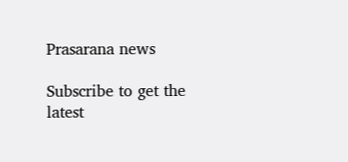Prasarana news

Subscribe to get the latest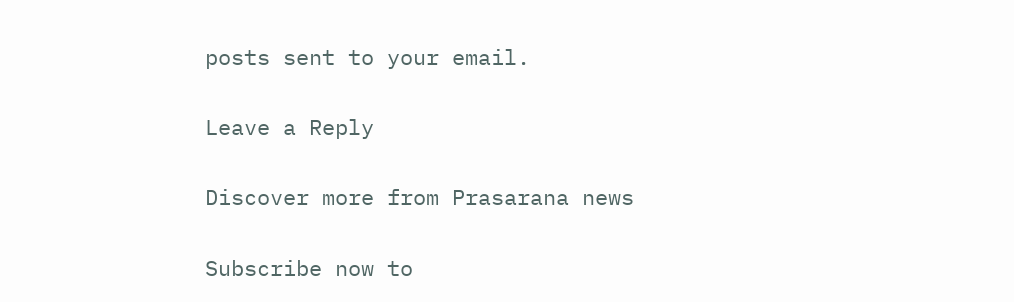posts sent to your email.

Leave a Reply

Discover more from Prasarana news

Subscribe now to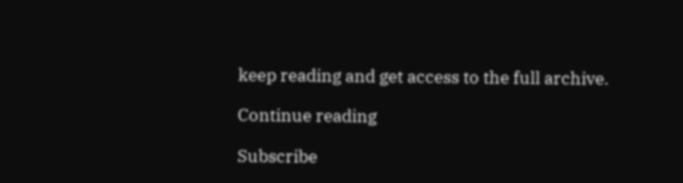keep reading and get access to the full archive.

Continue reading

Subscribe